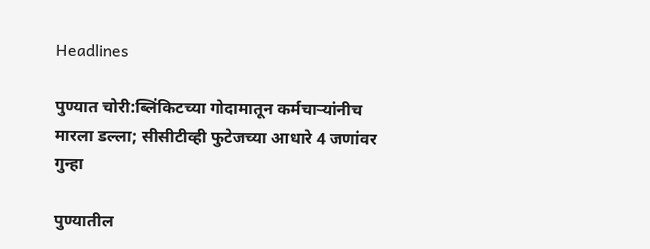Headlines

पुण्यात चोरी:ब्लिंकिटच्या गोदामातून कर्मचाऱ्यांनीच मारला डल्ला; सीसीटीव्ही फुटेजच्या आधारे 4 जणांवर गुन्हा

पुण्यातील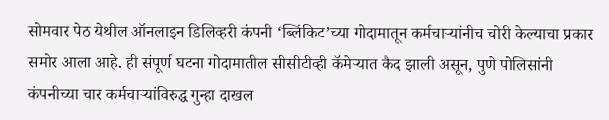सोमवार पेठ येथील ऑनलाइन डिलिव्हरी कंपनी ‘ब्लिंकिट’च्या गोदामातून कर्मचाऱ्यांनीच चोरी केल्याचा प्रकार समोर आला आहे. ही संपूर्ण घटना गोदामातील सीसीटीव्ही कॅमेऱ्यात कैद झाली असून, पुणे पोलिसांनी कंपनीच्या चार कर्मचाऱ्यांविरुद्ध गुन्हा दाखल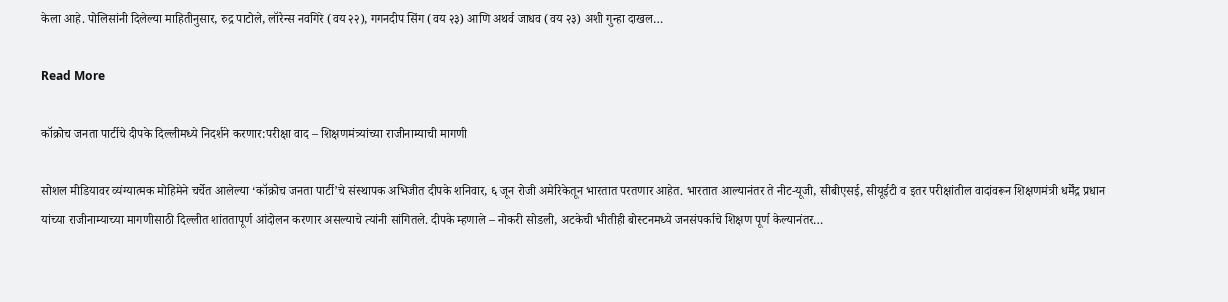केला आहे. पोलिसांनी दिलेल्या माहितीनुसार, रुद्र पाटोले, लॉरेन्स नवगिरे (वय २२), गगनदीप सिंग (वय २३) आणि अथर्व जाधव (वय २३) अशी गुन्हा दाखल…

Read More

कॉक्रोच जनता पार्टीचे दीपके दिल्लीमध्ये निदर्शने करणार:परीक्षा वाद – शिक्षणमंत्र्यांच्या राजीनाम्याची मागणी

सोशल मीडियावर व्यंग्यात्मक मोहिमेने चर्चेत आलेल्या ‘कॉक्रोच जनता पार्टी’चे संस्थापक अभिजीत दीपके शनिवार, ६ जून रोजी अमेरिकेतून भारतात परतणार आहेत. भारतात आल्यानंतर ते नीट-यूजी, सीबीएसई, सीयूईटी व इतर परीक्षांतील वादांवरून शिक्षणमंत्री धर्मेंद्र प्रधान यांच्या राजीनाम्याच्या मागणीसाठी दिल्लीत शांततापूर्ण आंदोलन करणार असल्याचे त्यांनी सांगितले. दीपके म्हणाले – नोकरी सोडली, अटकेची भीतीही बोस्टनमध्ये जनसंपर्काचे शिक्षण पूर्ण केल्यानंतर…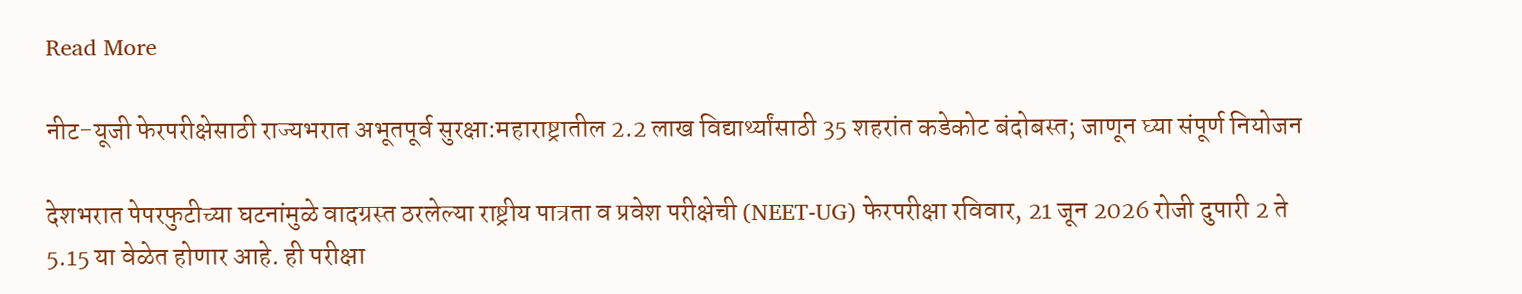Read More

नीट-यूजी फेरपरीक्षेसाठी राज्यभरात अभूतपूर्व सुरक्षा:महाराष्ट्रातील 2.2 लाख विद्यार्थ्यांसाठी 35 शहरांत कडेकोट बंदोबस्त; जाणून घ्या संपूर्ण नियोजन

देशभरात पेपरफुटीच्या घटनांमुळे वादग्रस्त ठरलेल्या राष्ट्रीय पात्रता व प्रवेश परीक्षेची (NEET-UG) फेरपरीक्षा रविवार, 21 जून 2026 रोजी दुपारी 2 ते 5.15 या वेळेत होणार आहे. ही परीक्षा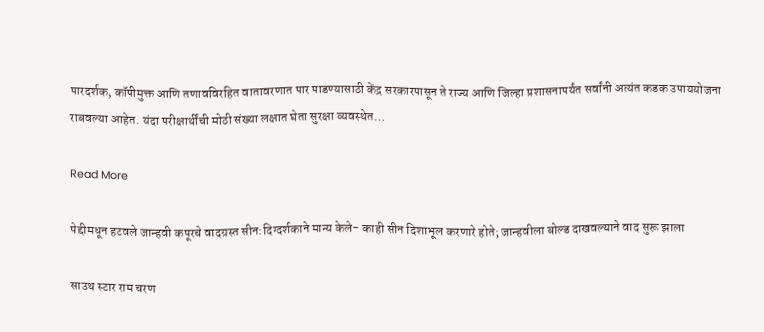पारदर्शक, कॉपीमुक्त आणि तणावविरहित वातावरणात पार पाडण्यासाठी केंद्र सरकारपासून ते राज्य आणि जिल्हा प्रशासनापर्यंत सर्वांनी अत्यंत कडक उपाययोजना राबवल्या आहेत. यंदा परीक्षार्थींची मोठी संख्या लक्षात घेता सुरक्षा व्यवस्थेत…

Read More

पेद्दीमधून हटवले जान्हवी कपूरचे वादग्रस्त सीन:दिग्दर्शकाने मान्य केले- काही सीन दिशाभूल करणारे होते; जान्हवीला बोल्ड दाखवल्याने वाद सुरू झाला

साउथ स्टार राम चरण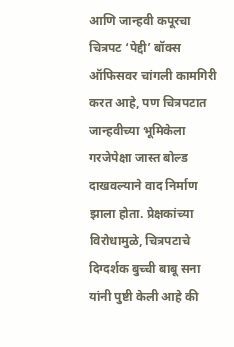आणि जान्हवी कपूरचा चित्रपट ‘पेद्दी’ बॉक्स ऑफिसवर चांगली कामगिरी करत आहे, पण चित्रपटात जान्हवीच्या भूमिकेला गरजेपेक्षा जास्त बोल्ड दाखवल्याने वाद निर्माण झाला होता. प्रेक्षकांच्या विरोधामुळे, चित्रपटाचे दिग्दर्शक बुच्ची बाबू सना यांनी पुष्टी केली आहे की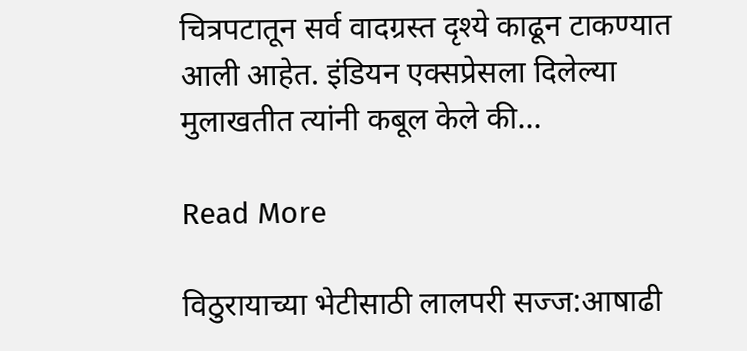चित्रपटातून सर्व वादग्रस्त दृश्ये काढून टाकण्यात आली आहेत. इंडियन एक्सप्रेसला दिलेल्या मुलाखतीत त्यांनी कबूल केले की…

Read More

विठुरायाच्या भेटीसाठी लालपरी सज्ज:आषाढी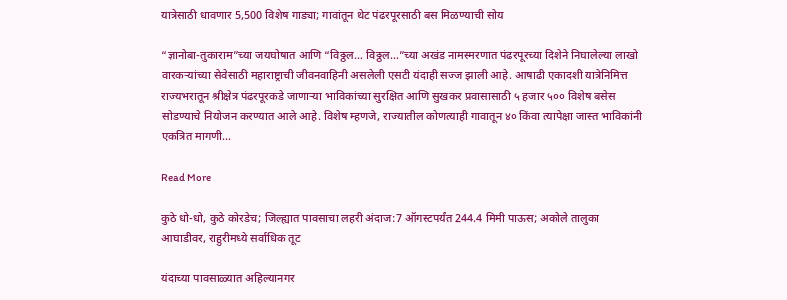यात्रेसाठी धावणार 5,500 विशेष गाड्या; गावांतून थेट पंढरपूरसाठी बस मिळण्याची सोय

“ज्ञानोबा-तुकाराम”च्या जयघोषात आणि “विठ्ठल… विठ्ठल…”च्या अखंड नामस्मरणात पंढरपूरच्या दिशेने निघालेल्या लाखो वारकऱ्यांच्या सेवेसाठी महाराष्ट्राची जीवनवाहिनी असलेली एसटी यंदाही सज्ज झाली आहे. आषाढी एकादशी यात्रेनिमित्त राज्यभरातून श्रीक्षेत्र पंढरपूरकडे जाणाऱ्या भाविकांच्या सुरक्षित आणि सुखकर प्रवासासाठी ५ हजार ५०० विशेष बसेस सोडण्याचे नियोजन करण्यात आले आहे. विशेष म्हणजे, राज्यातील कोणत्याही गावातून ४० किंवा त्यापेक्षा जास्त भाविकांनी एकत्रित मागणी…

Read More

कुठे धो-धो, कुठे कोरडेच; जिल्ह्यात पावसाचा लहरी अंदाज:7 ऑगस्टपर्यंत 244.4 मिमी पाऊस; अकोले तालुका आघाडीवर, राहुरीमध्ये सर्वाधिक तूट

यंदाच्या पावसाळ्यात अहिल्यानगर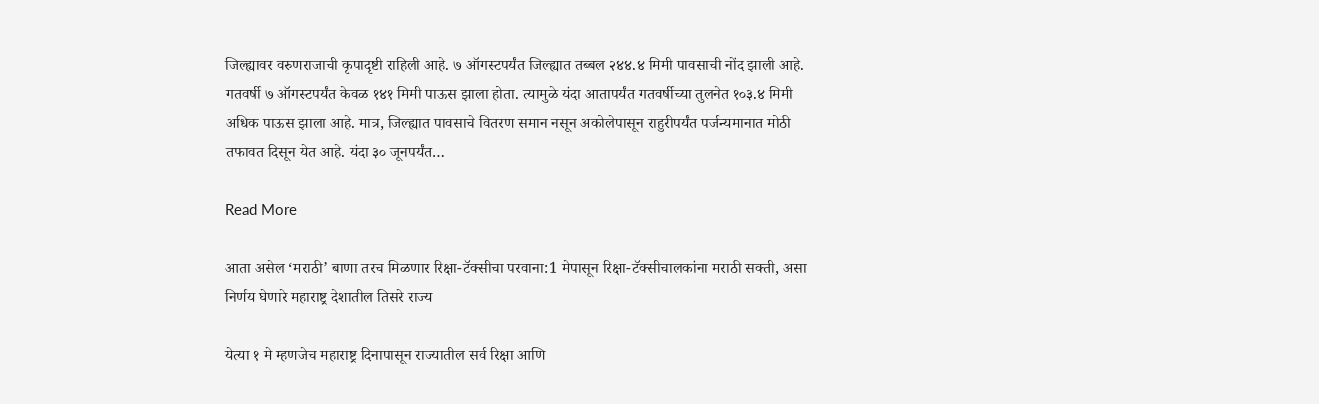जिल्ह्यावर वरुणराजाची कृपादृष्टी राहिली आहे. ७ ऑगस्टपर्यंत जिल्ह्यात तब्बल २४४.४ मिमी पावसाची नोंद झाली आहे. गतवर्षी ७ ऑगस्टपर्यंत केवळ १४१ मिमी पाऊस झाला होता. त्यामुळे यंदा आतापर्यंत गतवर्षीच्या तुलनेत १०३.४ मिमी अधिक पाऊस झाला आहे. मात्र, जिल्ह्यात पावसाचे वितरण समान नसून अकोलेपासून राहुरीपर्यंत पर्जन्यमानात मोठी तफावत दिसून येत आहे. यंदा ३० जूनपर्यंत…

Read More

आता असेल ‘मराठी’ बाणा तरच मिळणार रिक्षा-टॅक्सीचा परवाना:1 मेपासून रिक्षा-टॅक्सीचालकांना मराठी सक्ती, असा निर्णय घेणारे महाराष्ट्र देशातील तिसरे राज्य

येत्या १ मे म्हणजेच महाराष्ट्र दिनापासून राज्यातील सर्व रिक्षा आणि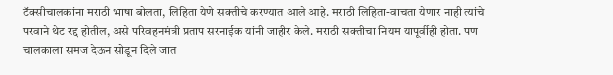टॅक्सीचालकांना मराठी भाषा बोलता, लिहिता येणे सक्तीचे करण्यात आले आहे. मराठी लिहिता-वाचता येणार नाही त्यांचे परवाने थेट रद्द होतील, असे परिवहनमंत्री प्रताप सरनाईक यांनी जाहीर केले. मराठी सक्तीचा नियम यापूर्वीही होता. पण चालकाला समज देऊन सोडून दिले जात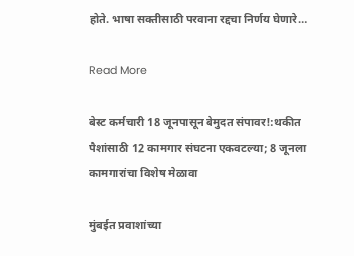होते. भाषा सक्तीसाठी परवाना रद्दचा निर्णय घेणारे…

Read More

बेस्ट कर्मचारी 18 जूनपासून बेमुदत संपावर!:थकीत पैशांसाठी 12 कामगार संघटना एकवटल्या; 8 जूनला कामगारांचा विशेष मेळावा

मुंबईत प्रवाशांच्या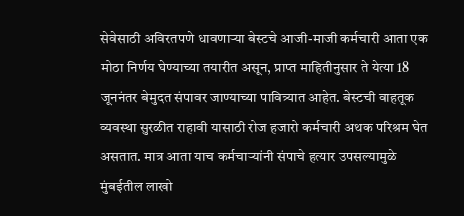सेवेसाठी अविरतपणे धावणाऱ्या बेस्टचे आजी-माजी कर्मचारी आता एक मोठा निर्णय घेण्याच्या तयारीत असून, प्राप्त माहितीनुसार ते येत्या 18 जूननंतर बेमुदत संपावर जाण्याच्या पावित्र्यात आहेत. बेस्टची वाहतूक व्यवस्था सुरळीत राहावी यासाठी रोज हजारो कर्मचारी अथक परिश्रम घेत असतात. मात्र आता याच कर्मचाऱ्यांनी संपाचे हत्यार उपसल्यामुळे मुंबईतील लाखो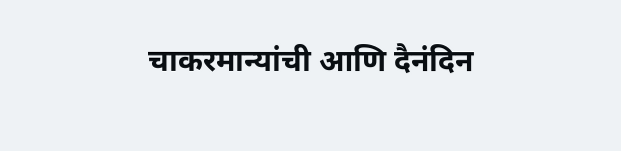चाकरमान्यांची आणि दैनंदिन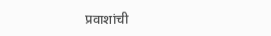प्रवाशांची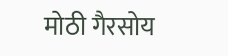मोठी गैरसोय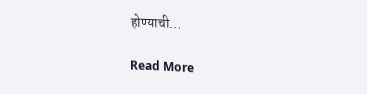होण्याची…

Read More